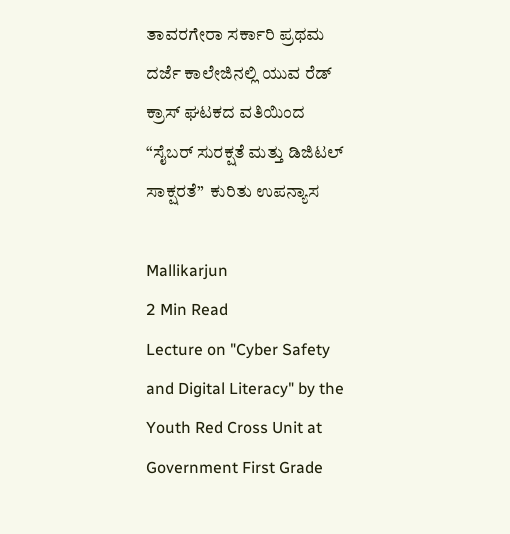ತಾವರಗೇರಾ ಸರ್ಕಾರಿ ಪ್ರಥಮ ದರ್ಜೆ ಕಾಲೇಜಿನಲ್ಲಿ ಯುವ ರೆಡ್ ಕ್ರಾಸ್ ಘಟಕದ ವತಿಯಿಂದ “ಸೈಬರ್ ಸುರಕ್ಷತೆ ಮತ್ತು ಡಿಜಿಟಲ್ ಸಾಕ್ಷರತೆ”  ಕುರಿತು ಉಪನ್ಯಾಸ

Mallikarjun
2 Min Read
Lecture on "Cyber Safety and Digital Literacy" by the Youth Red Cross Unit at Government First Grade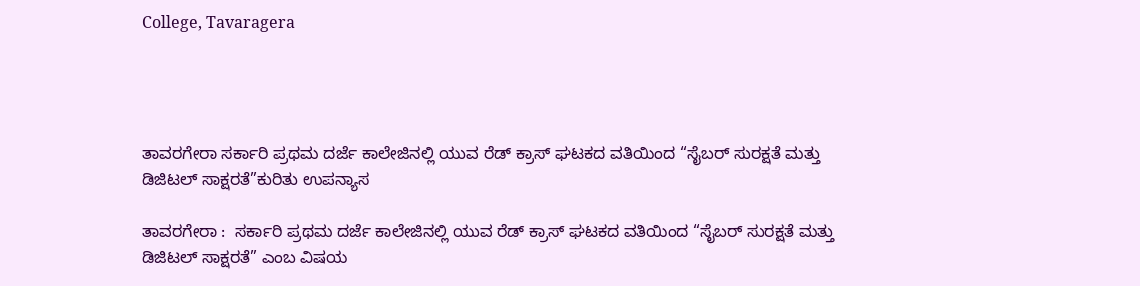College, Tavaragera




ತಾವರಗೇರಾ ಸರ್ಕಾರಿ ಪ್ರಥಮ ದರ್ಜೆ ಕಾಲೇಜಿನಲ್ಲಿ ಯುವ ರೆಡ್ ಕ್ರಾಸ್ ಘಟಕದ ವತಿಯಿಂದ “ಸೈಬರ್ ಸುರಕ್ಷತೆ ಮತ್ತು ಡಿಜಿಟಲ್ ಸಾಕ್ಷರತೆ”ಕುರಿತು ಉಪನ್ಯಾಸ

ತಾವರಗೇರಾ :  ಸರ್ಕಾರಿ ಪ್ರಥಮ ದರ್ಜೆ ಕಾಲೇಜಿನಲ್ಲಿ ಯುವ ರೆಡ್ ಕ್ರಾಸ್ ಘಟಕದ ವತಿಯಿಂದ “ಸೈಬರ್ ಸುರಕ್ಷತೆ ಮತ್ತು ಡಿಜಿಟಲ್ ಸಾಕ್ಷರತೆ” ಎಂಬ ವಿಷಯ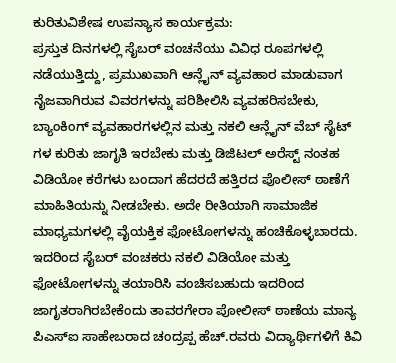ಕುರಿತುವಿಶೇಷ ಉಪನ್ಯಾಸ ಕಾರ್ಯಕ್ರಮ:
ಪ್ರಸ್ತುತ ದಿನಗಳಲ್ಲಿ ಸೈಬರ್ ವಂಚನೆಯು ವಿವಿಧ ರೂಪಗಳಲ್ಲಿ ನಡೆಯುತ್ತಿದ್ದು, ಪ್ರಮುಖವಾಗಿ ಆನ್ಲೈನ್ ವ್ಯವಹಾರ ಮಾಡುವಾಗ ನೈಜವಾಗಿರುವ ವಿವರಗಳನ್ನು ಪರಿಶೀಲಿಸಿ ವ್ಯವಹರಿಸಬೇಕು, ಬ್ಯಾಂಕಿಂಗ್ ವ್ಯವಹಾರಗಳಲ್ಲಿನ ಮತ್ತು ನಕಲಿ ಆನ್ಲೈನ್ ವೆಬ್ ಸೈಟ್ ಗಳ ಕುರಿತು ಜಾಗೃತಿ ಇರಬೇಕು ಮತ್ತು ಡಿಜಿಟಲ್ ಅರೆಸ್ಟ್ ನಂತಹ ವಿಡಿಯೋ ಕರೆಗಳು ಬಂದಾಗ ಹೆದರದೆ ಹತ್ತಿರದ ಪೊಲೀಸ್ ಠಾಣೆಗೆ ಮಾಹಿತಿಯನ್ನು ನೀಡಬೇಕು. ಅದೇ ರೀತಿಯಾಗಿ ಸಾಮಾಜಿಕ ಮಾಧ್ಯಮಗಳಲ್ಲಿ ವೈಯಕ್ತಿಕ ಫೋಟೋಗಳನ್ನು ಹಂಚಿಕೊಳ್ಳಬಾರದು. ಇದರಿಂದ ಸೈಬರ್ ವಂಚಕರು ನಕಲಿ ವಿಡಿಯೋ ಮತ್ತು ಫೋಟೋಗಳನ್ನು ತಯಾರಿಸಿ ವಂಚಿಸಬಹುದು ಇದರಿಂದ ಜಾಗೃತರಾಗಿರಬೇಕೆಂದು ತಾವರಗೇರಾ ಪೋಲೀಸ್ ಠಾಣೆಯ ಮಾನ್ಯ ಪಿಎಸ್ಐ ಸಾಹೇಬರಾದ ಚಂದ್ರಪ್ಪ ಹೆಚ್.ರವರು ವಿದ್ಯಾರ್ಥಿಗಳಿಗೆ ಕಿವಿ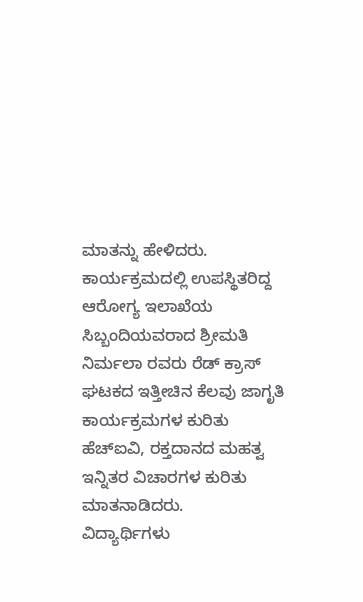ಮಾತನ್ನು ಹೇಳಿದರು.
ಕಾರ್ಯಕ್ರಮದಲ್ಲಿ ಉಪಸ್ಥಿತರಿದ್ದ ಆರೋಗ್ಯ ಇಲಾಖೆಯ ಸಿಬ್ಬಂದಿಯವರಾದ ಶ್ರೀಮತಿ ನಿರ್ಮಲಾ ರವರು ರೆಡ್ ಕ್ರಾಸ್ ಘಟಕದ ಇತ್ತೀಚಿನ ಕೆಲವು ಜಾಗೃತಿ ಕಾರ್ಯಕ್ರಮಗಳ ಕುರಿತು ಹೆಚ್ಐವಿ, ರಕ್ತದಾನದ ಮಹತ್ವ ಇನ್ನಿತರ ವಿಚಾರಗಳ ಕುರಿತು ಮಾತನಾಡಿದರು.
ವಿದ್ಯಾರ್ಥಿಗಳು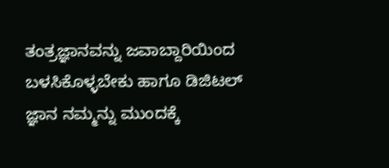ತಂತ್ರಜ್ಞಾನವನ್ನು ಜವಾಬ್ದಾರಿಯಿಂದ ಬಳಸಿಕೊಳ್ಳಬೇಕು ಹಾಗೂ ಡಿಜಿಟಲ್ ಜ್ಞಾನ ನಮ್ಮನ್ನು ಮುಂದಕ್ಕೆ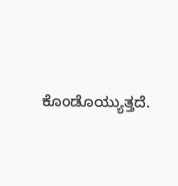ಕೊಂಡೊಯ್ಯುತ್ತದೆ.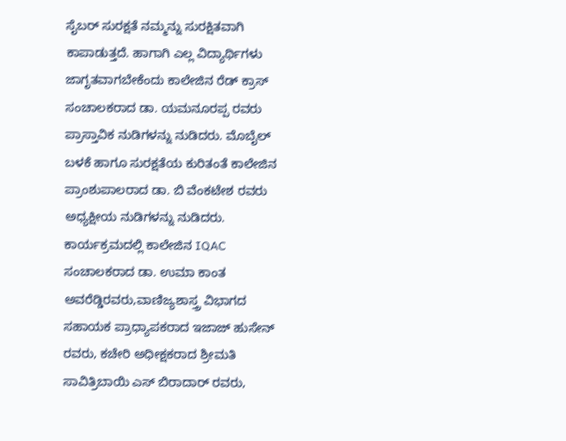ಸೈಬರ್ ಸುರಕ್ಷತೆ ನಮ್ಮನ್ನು ಸುರಕ್ಷಿತವಾಗಿ ಕಾಪಾಡುತ್ತದೆ. ಹಾಗಾಗಿ ಎಲ್ಲ ವಿದ್ಯಾರ್ಥಿಗಳು ಜಾಗೃತವಾಗಬೇಕೆಂದು ಕಾಲೇಜಿನ ರೆಡ್ ಕ್ರಾಸ್ ಸಂಚಾಲಕರಾದ ಡಾ. ಯಮನೂರಪ್ಪ ರವರು ಪ್ರಾಸ್ತಾವಿಕ ನುಡಿಗಳನ್ನು ನುಡಿದರು. ಮೊಬೈಲ್ ಬಳಕೆ ಹಾಗೂ ಸುರಕ್ಷತೆಯ ಕುರಿತಂತೆ ಕಾಲೇಜಿನ ಪ್ರಾಂಶುಪಾಲರಾದ ಡಾ. ಬಿ ವೆಂಕಟೇಶ ರವರು ಅಧ್ಯಕ್ಷೀಯ ನುಡಿಗಳನ್ನು ನುಡಿದರು. ಕಾರ್ಯಕ್ರಮದಲ್ಲಿ ಕಾಲೇಜಿನ IQAC ಸಂಚಾಲಕರಾದ ಡಾ. ಉಮಾ ಕಾಂತ ಅವರೆಡ್ಡಿರವರು,ವಾಣಿಜ್ಯಶಾಸ್ತ್ರ ವಿಭಾಗದ ಸಹಾಯಕ ಪ್ರಾಧ್ಯಾಪಕರಾದ ಇಜಾಜ್ ಹುಸೇನ್ ರವರು, ಕಚೇರಿ ಅಧೀಕ್ಷಕರಾದ ಶ್ರೀಮತಿ ಸಾವಿತ್ರಿಬಾಯಿ ಎಸ್ ಬಿರಾದಾರ್ ರವರು,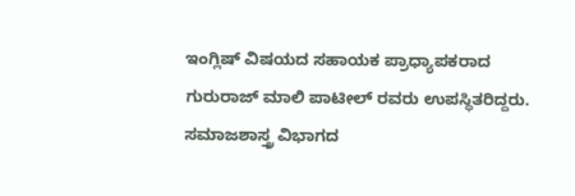ಇಂಗ್ಲಿಷ್ ವಿಷಯದ ಸಹಾಯಕ ಪ್ರಾಧ್ಯಾಪಕರಾದ ಗುರುರಾಜ್ ಮಾಲಿ ಪಾಟೀಲ್ ರವರು ಉಪಸ್ಥಿತರಿದ್ದರು.
ಸಮಾಜಶಾಸ್ತ್ರ ವಿಭಾಗದ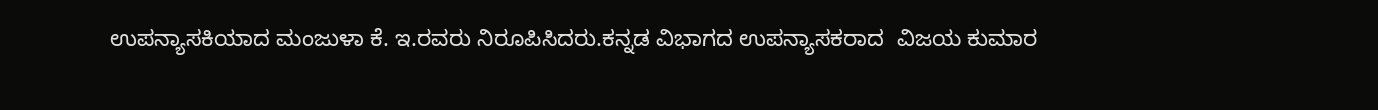ಉಪನ್ಯಾಸಕಿಯಾದ ಮಂಜುಳಾ ಕೆ. ಇ.ರವರು ನಿರೂಪಿಸಿದರು.ಕನ್ನಡ ವಿಭಾಗದ ಉಪನ್ಯಾಸಕರಾದ  ವಿಜಯ ಕುಮಾರ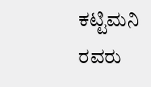ಕಟ್ಟಿಮನಿ ರವರು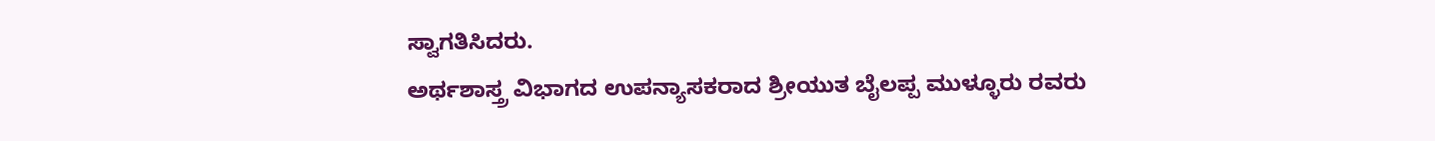ಸ್ವಾಗತಿಸಿದರು.
ಅರ್ಥಶಾಸ್ತ್ರ ವಿಭಾಗದ ಉಪನ್ಯಾಸಕರಾದ ಶ್ರೀಯುತ ಬೈಲಪ್ಪ ಮುಳ್ಳೂರು ರವರು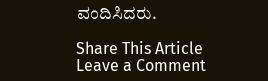ವಂದಿಸಿದರು.

Share This Article
Leave a Comment